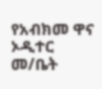የአብክመ ዋና ኦዲተር መ/ቤት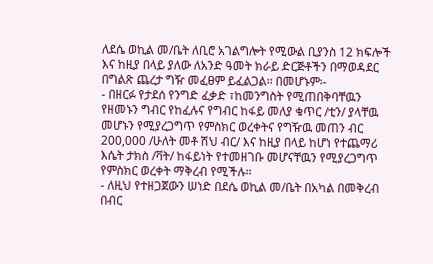ለደሴ ወኪል መ/ቤት ለቢሮ አገልግሎት የሚውል ቢያንስ 12 ክፍሎች እና ከዚያ በላይ ያለው ለአንድ ዓመት ክራይ ድርጅቶችን በማወዳደር በግልጽ ጨረታ ግዥ መፈፀም ይፈልጋል፡፡ በመሆኑም፡-
- በዘርፉ የታደሰ የንግድ ፈቃድ ፣ከመንግስት የሚጠበቅባቸዉን የዘመኑን ግብር የከፈሉና የግብር ከፋይ መለያ ቁጥር /ቲን/ ያላቸዉ መሆኑን የሚያረጋግጥ የምስክር ወረቀትና የግዥዉ መጠን ብር 200,000 /ሁለት መቶ ሽህ ብር/ እና ከዚያ በላይ ከሆነ የተጨማሪ እሴት ታክስ /ቫት/ ከፋይነት የተመዘገቡ መሆናቸዉን የሚያረጋግጥ የምስክር ወረቀት ማቅረብ የሚችሉ፡፡
- ለዚህ የተዘጋጀውን ሠነድ በደሴ ወኪል መ/ቤት በአካል በመቅረብ በብር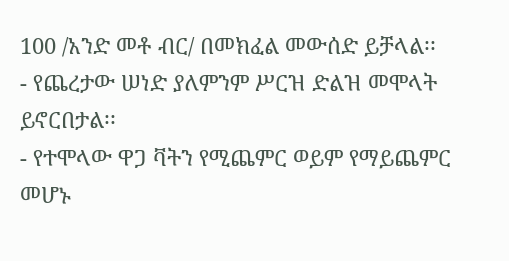100 /አንድ መቶ ብር/ በመክፈል መውሰድ ይቻላል፡፡
- የጨረታው ሠነድ ያለምንም ሥርዝ ድልዝ መሞላት ይኖርበታል፡፡
- የተሞላው ዋጋ ቫትን የሚጨምር ወይም የማይጨምር መሆኑ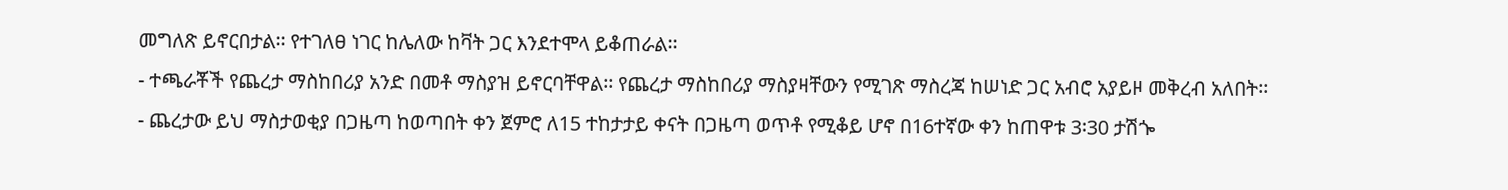መግለጽ ይኖርበታል፡፡ የተገለፀ ነገር ከሌለው ከቫት ጋር እንደተሞላ ይቆጠራል፡፡
- ተጫራቾች የጨረታ ማስከበሪያ አንድ በመቶ ማስያዝ ይኖርባቸዋል፡፡ የጨረታ ማስከበሪያ ማስያዛቸውን የሚገጽ ማስረጃ ከሠነድ ጋር አብሮ አያይዞ መቅረብ አለበት፡፡
- ጨረታው ይህ ማስታወቂያ በጋዜጣ ከወጣበት ቀን ጀምሮ ለ15 ተከታታይ ቀናት በጋዜጣ ወጥቶ የሚቆይ ሆኖ በ16ተኛው ቀን ከጠዋቱ 3፡30 ታሽጐ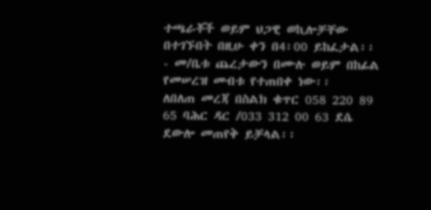ተጫራቾች ወይም ህጋዊ ወኪሎቻቸው በተገኙበት በዚሁ ቀን በ4፡00 ይከፈታል፡፡
- መ/ቤቱ ጨረታውን በሙሉ ወይም በከፊል የመሠረዝ መብቱ የተጠበቀ ነው፡፡
ለበለጠ መረጃ በስልክ ቁጥር 058 220 89 65 ባሕር ዳር /033 312 00 63 ደሴ ደውሎ መጠየቅ ይቻላል፡፡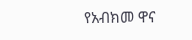የአብክመ ዋና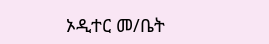ኦዲተር መ/ቤት